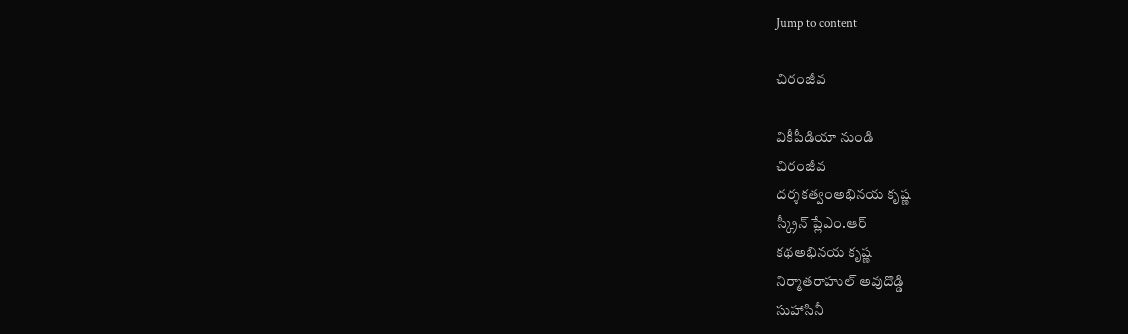Jump to content

చిరంజీవ

వికీపీడియా నుండి
చిరంజీవ
దర్శకత్వంఅభినయ కృష్ణ
స్క్రీన్ ప్లేఎం.ఆర్
కథఅభినయ కృష్ణ
నిర్మాతరాహుల్ అవుదొడ్డి
సుహాసినీ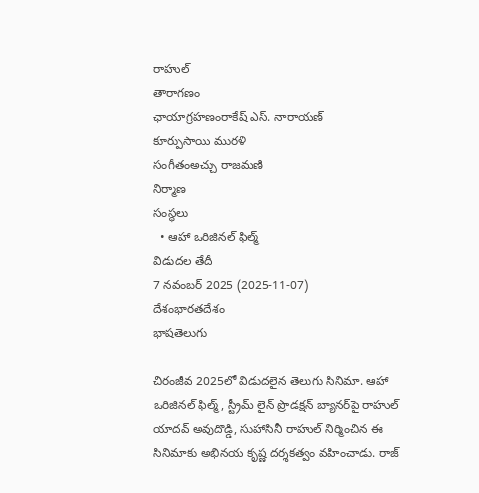రాహుల్
తారాగణం
ఛాయాగ్రహణంరాకేష్ ఎస్. నారాయణ్
కూర్పుసాయి మురళి
సంగీతంఅచ్చు రాజమణి
నిర్మాణ
సంస్థలు
  • ఆహా ఒరిజినల్ ఫిల్మ్
విడుదల తేదీ
7 నవంబర్ 2025 (2025-11-07)
దేశంభారతదేశం
భాషతెలుగు

చిరంజీవ 2025లో విడుదలైన తెలుగు సినిమా. ఆహా ఒరిజినల్ ఫిల్మ్, స్ట్రీమ్ లైన్ ప్రొడక్షన్ బ్యానర్‌పై రాహుల్ యాదవ్ అవుదొడ్డి, సుహాసినీ రాహుల్ నిర్మించిన ఈ సినిమాకు అభినయ కృష్ణ దర్శకత్వం వహించాడు. రాజ్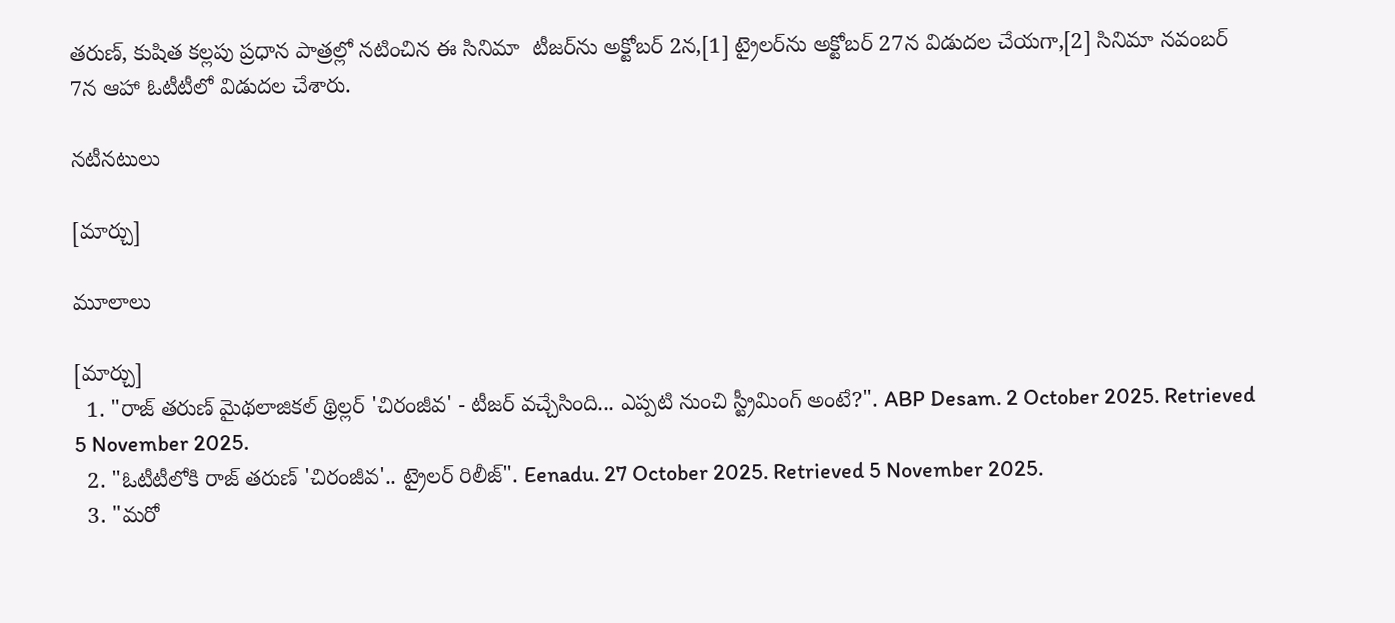తరుణ్, కుషిత కల్లపు ప్రధాన పాత్రల్లో నటించిన ఈ సినిమా  టీజర్‌ను అక్టోబర్ 2న,[1] ట్రైలర్‌ను అక్టోబర్ 27న విడుదల చేయగా,[2] సినిమా నవంబర్ 7న ఆహా ఓటీటీలో విడుదల చేశారు.

నటీనటులు

[మార్చు]

మూలాలు

[మార్చు]
  1. "రాజ్ తరుణ్ మైథలాజికల్ థ్రిల్లర్ 'చిరంజీవ' - టీజర్ వచ్చేసింది... ఎప్పటి నుంచి స్ట్రీమింగ్ అంటే?". ABP Desam. 2 October 2025. Retrieved 5 November 2025.
  2. "ఓటీటీలోకి రాజ్‌ తరుణ్‌ 'చిరంజీవ'.. ట్రైలర్‌ రిలీజ్‌". Eenadu. 27 October 2025. Retrieved 5 November 2025.
  3. "మరో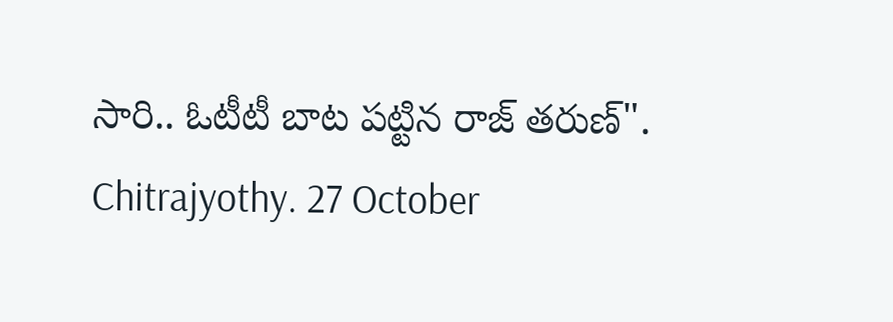సారి.. ఓటీటీ బాట పట్టిన రాజ్ తరుణ్‌". Chitrajyothy. 27 October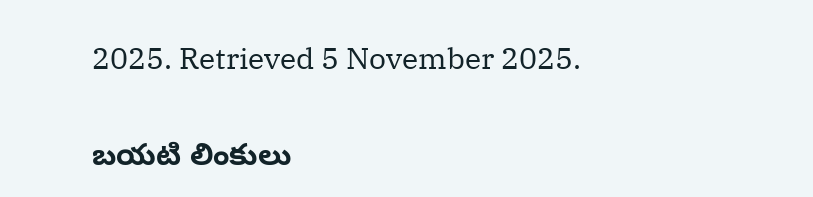2025. Retrieved 5 November 2025.

బయటి లింకులు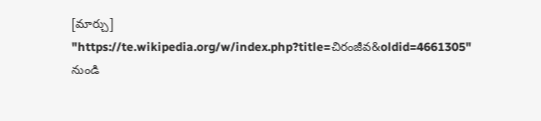[మార్చు]
"https://te.wikipedia.org/w/index.php?title=చిరంజీవ&oldid=4661305" నుండి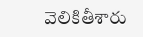వెలికితీశారు